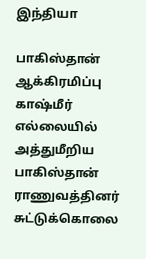இந்தியா

பாகிஸ்தான் ஆக்கிரமிப்பு காஷ்மீர் எல்லையில் அத்துமீறிய பாகிஸ்தான் ராணுவத்தினர் சுட்டுக்கொலை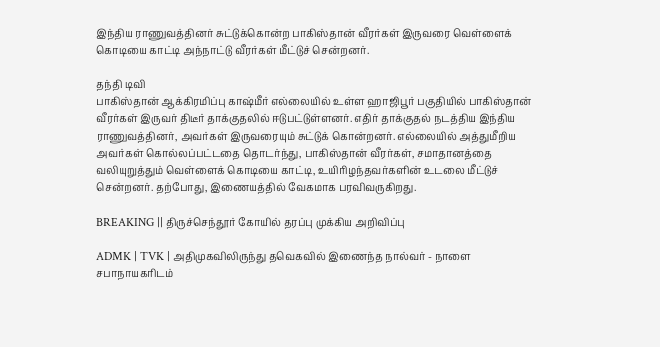இந்திய ராணுவத்தினர் சுட்டுக்கொன்ற பாகிஸ்தான் வீரர்கள் இருவரை வெள்ளைக் கொடியை காட்டி அந்நாட்டு வீரர்கள் மீட்டுச் சென்றனர்.

தந்தி டிவி
பாகிஸ்தான் ஆக்கிரமிப்பு காஷ்மீர் எல்லையில் உள்ள ஹாஜிபூர் பகுதியில் பாகிஸ்தான் வீரர்கள் இருவர் திடீர் தாக்குதலில் ஈடுபட்டுள்ளனர். எதிர் தாக்குதல் நடத்திய இந்திய ராணுவத்தினர், அவர்கள் இருவரையும் சுட்டுக் கொன்றனர். எல்லையில் அத்துமீறிய அவர்கள் கொல்லப்பட்டதை தொடர்ந்து, பாகிஸ்தான் வீரர்கள், சமாதானத்தை வலியுறுத்தும் வெள்ளைக் கொடியை காட்டி, உயிரிழந்தவர்களின் உடலை மீட்டுச் சென்றனர். தற்போது, இணையத்தில் வேகமாக பரவிவருகிறது.

BREAKING || திருச்செந்தூர் கோயில் தரப்பு முக்கிய அறிவிப்பு

ADMK | TVK | அதிமுகவிலிருந்து தவெகவில் இணைந்த நால்வர் - நாளை சபாநாயகரிடம்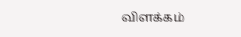விளக்கம்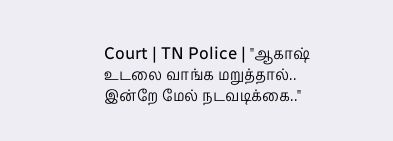Court | TN Police | "ஆகாஷ் உடலை வாங்க மறுத்தால்.. இன்றே மேல் நடவடிக்கை.."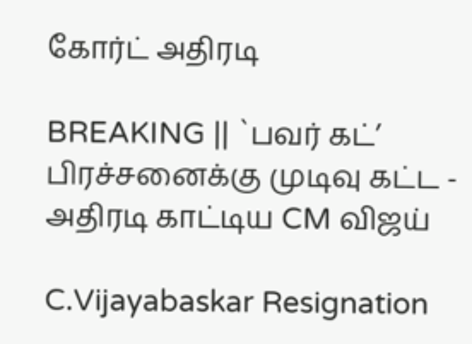கோர்ட் அதிரடி

BREAKING || `பவர் கட்’ பிரச்சனைக்கு முடிவு கட்ட - அதிரடி காட்டிய CM விஜய்

C.Vijayabaskar Resignation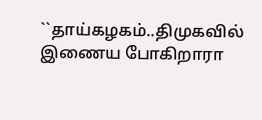``தாய்கழகம்..திமுகவில் இணைய போகிறாரா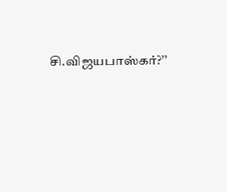சி.விஜயபாஸ்கர்?’’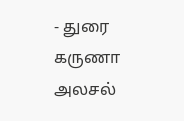- துரை கருணா அலசல்